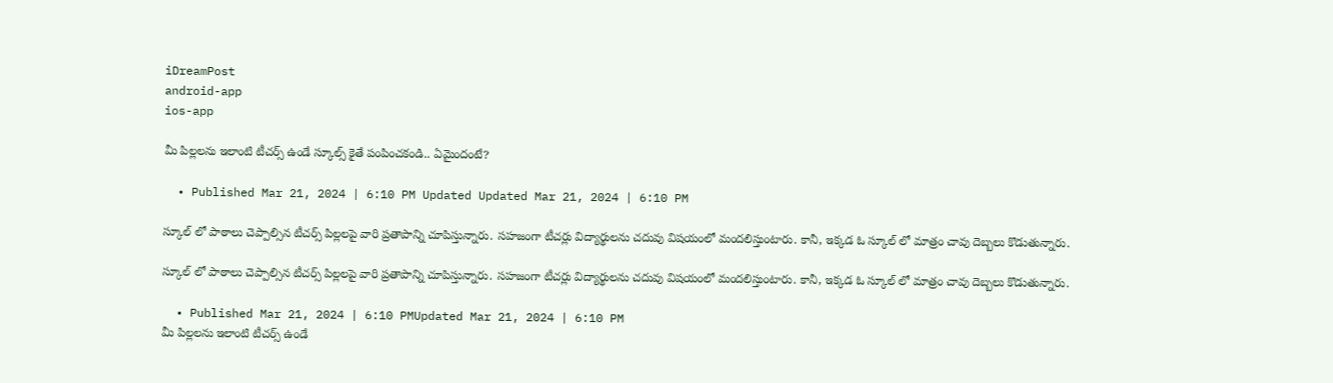iDreamPost
android-app
ios-app

మీ పిల్లలను ఇలాంటి టీచర్స్ ఉండే స్కూల్స్ కైతే పంపించకండి.. ఏమైందంటే?

  • Published Mar 21, 2024 | 6:10 PM Updated Updated Mar 21, 2024 | 6:10 PM

స్కూల్ లో పాఠాలు చెప్పాల్సిన టీచర్స్ పిల్లలపై వారి ప్రతాపాన్ని చూపిస్తున్నారు. సహజంగా టీచర్లు విద్యార్థులను చదువు విషయంలో మందలిస్తుంటారు. కానీ, ఇక్కడ ఓ స్కూల్ లో మాత్రం చావు దెబ్బలు కొడుతున్నారు.

స్కూల్ లో పాఠాలు చెప్పాల్సిన టీచర్స్ పిల్లలపై వారి ప్రతాపాన్ని చూపిస్తున్నారు. సహజంగా టీచర్లు విద్యార్థులను చదువు విషయంలో మందలిస్తుంటారు. కానీ, ఇక్కడ ఓ స్కూల్ లో మాత్రం చావు దెబ్బలు కొడుతున్నారు.

  • Published Mar 21, 2024 | 6:10 PMUpdated Mar 21, 2024 | 6:10 PM
మీ పిల్లలను ఇలాంటి టీచర్స్ ఉండే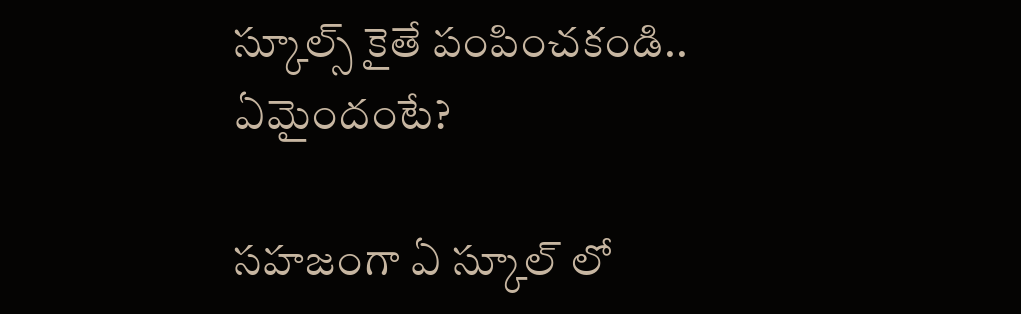స్కూల్స్ కైతే పంపించకండి.. ఏమైందంటే?

సహజంగా ఏ స్కూల్ లో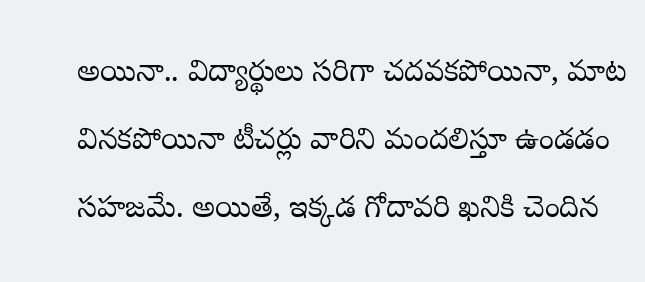అయినా.. విద్యార్థులు సరిగా చదవకపోయినా, మాట వినకపోయినా టీచర్లు వారిని మందలిస్తూ ఉండడం సహజమే. అయితే, ఇక్కడ గోదావరి ఖనికి చెందిన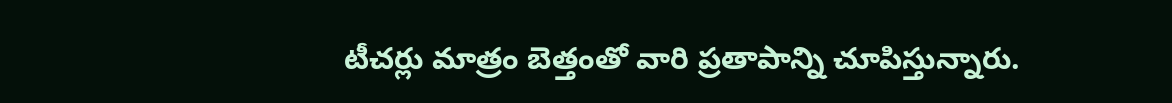టీచర్లు మాత్రం బెత్తంతో వారి ప్రతాపాన్ని చూపిస్తున్నారు.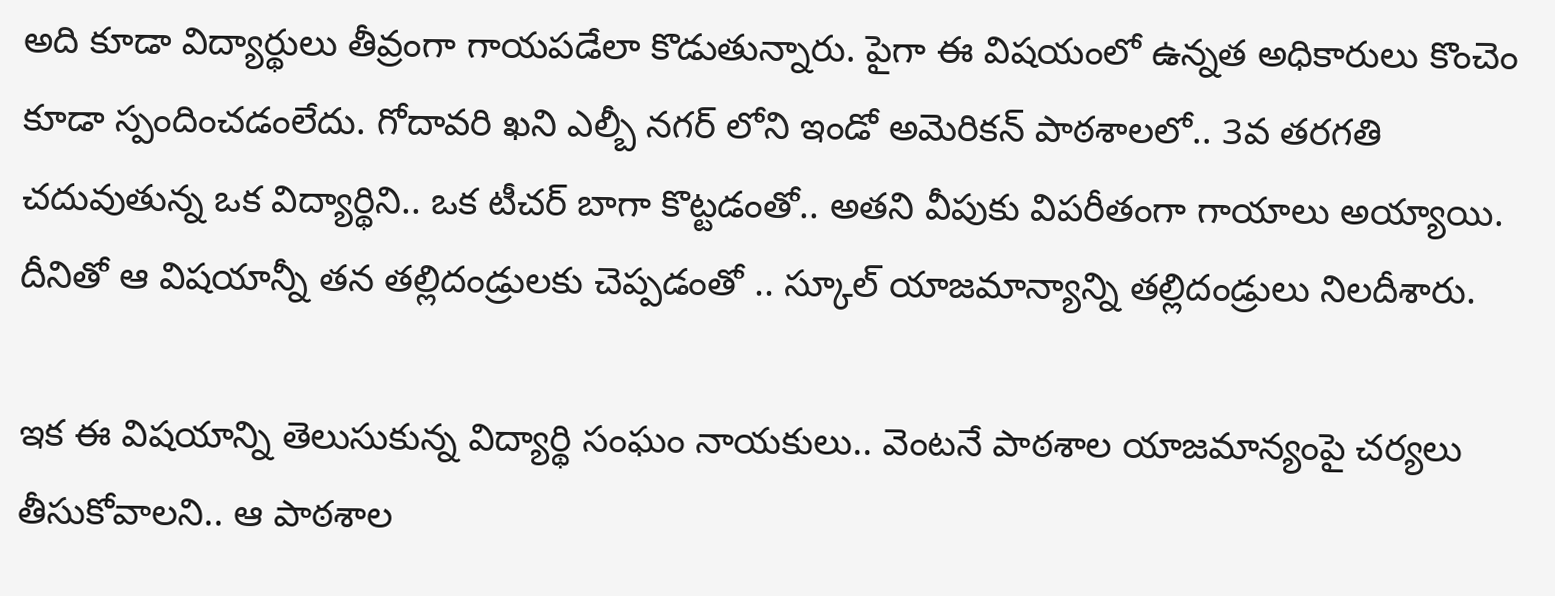అది కూడా విద్యార్థులు తీవ్రంగా గాయపడేలా కొడుతున్నారు. పైగా ఈ విషయంలో ఉన్నత అధికారులు కొంచెం కూడా స్పందించడంలేదు. గోదావరి ఖని ఎల్బీ నగర్ లోని ఇండో అమెరికన్ పాఠశాలలో.. 3వ తరగతి చదువుతున్న ఒక విద్యార్థిని.. ఒక టీచర్ బాగా కొట్టడంతో.. అతని వీపుకు విపరీతంగా గాయాలు అయ్యాయి. దీనితో ఆ విషయాన్నీ తన తల్లిదండ్రులకు చెప్పడంతో .. స్కూల్ యాజమాన్యాన్ని తల్లిదండ్రులు నిలదీశారు.

ఇక ఈ విషయాన్ని తెలుసుకున్న విద్యార్థి సంఘం నాయకులు.. వెంటనే పాఠశాల యాజమాన్యంపై చర్యలు తీసుకోవాలని.. ఆ పాఠశాల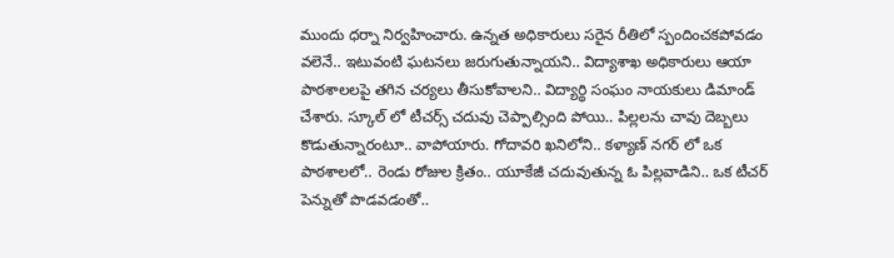ముందు ధర్నా నిర్వహించారు. ఉన్నత అధికారులు సరైన రీతిలో స్పందించకపోవడం వలెనే.. ఇటువంటి ఘటనలు జరుగుతున్నాయని.. విద్యాశాఖ అధికారులు ఆయా పాఠశాలలపై తగిన చర్యలు తీసుకోవాలని.. విద్యార్థి సంఘం నాయకులు డిమాండ్ చేశారు. స్కూల్ లో టీచర్స్ చదువు చెప్పాల్సింది పోయి.. పిల్లలను చావు దెబ్బలు కొడుతున్నారంటూ.. వాపోయారు. గోదావరి ఖనిలోని.. కళ్యాణ్ నగర్ లో ఒక పాఠశాలలో.. రెండు రోజుల క్రితం.. యూకేజీ చదువుతున్న ఓ పిల్లవాడిని.. ఒక టీచర్ పెన్నుతో పొడవడంతో..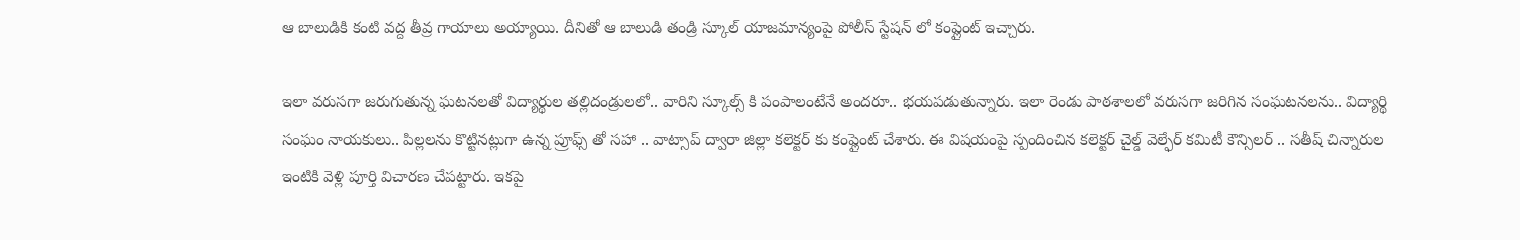ఆ బాలుడికి కంటి వద్ద తీవ్ర గాయాలు అయ్యాయి. దీనితో ఆ బాలుడి తండ్రి స్కూల్ యాజమాన్యంపై పోలీస్ స్టేషన్ లో కంప్లైంట్ ఇచ్చారు.

ఇలా వరుసగా జరుగుతున్న ఘటనలతో విద్యార్థుల తల్లిదండ్రులలో.. వారిని స్కూల్స్ కి పంపాలంటేనే అందరూ.. భయపడుతున్నారు. ఇలా రెండు పాఠశాలలో వరుసగా జరిగిన సంఘటనలను.. విద్యార్థి సంఘం నాయకులు.. పిల్లలను కొట్టినట్లుగా ఉన్న ప్రూఫ్స్ తో సహా .. వాట్సాప్ ద్వారా జిల్లా కలెక్టర్ కు కంప్లైంట్ చేశారు. ఈ విషయంపై స్పందించిన కలెక్టర్ చైల్డ్ వెల్ఫేర్ కమిటీ కౌన్సిలర్ .. సతీష్ చిన్నారుల ఇంటికి వెళ్లి పూర్తి విచారణ చేపట్టారు. ఇకపై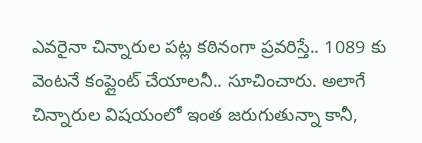ఎవరైనా చిన్నారుల పట్ల కఠినంగా ప్రవరిస్తే.. 1089 కు వెంటనే కంప్లైంట్ చేయాలనీ.. సూచించారు. అలాగే చిన్నారుల విషయంలో ఇంత జరుగుతున్నా కానీ,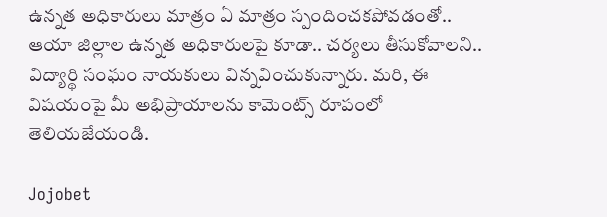ఉన్నత అధికారులు మాత్రం ఏ మాత్రం స్పందించకపోవడంతో.. ఆయా జిల్లాల ఉన్నత అధికారులపై కూడా.. చర్యలు తీసుకోవాలని.. విద్యార్థి సంఘం నాయకులు విన్నవించుకున్నారు. మరి, ఈ విషయంపై మీ అభిప్రాయాలను కామెంట్స్ రూపంలో తెలియజేయండి.

Jojobet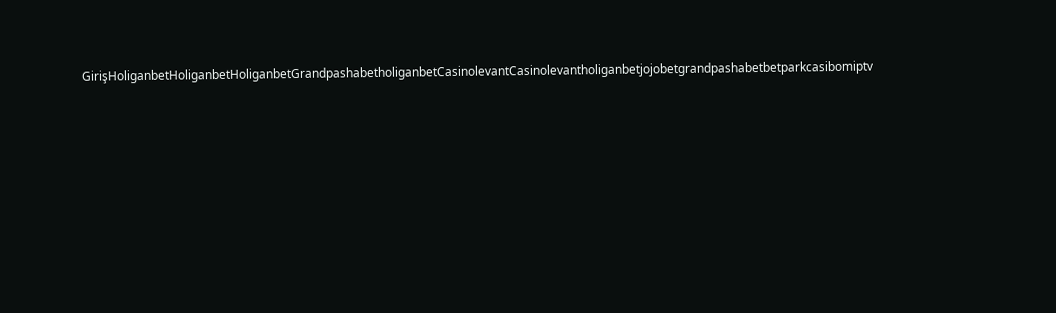GirişHoliganbetHoliganbetHoliganbetGrandpashabetholiganbetCasinolevantCasinolevantholiganbetjojobetgrandpashabetbetparkcasibomiptv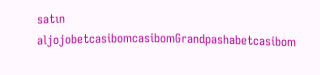satın aljojobetcasibomcasibomGrandpashabetcasibom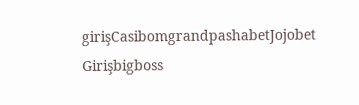girişCasibomgrandpashabetJojobet Girişbigboss